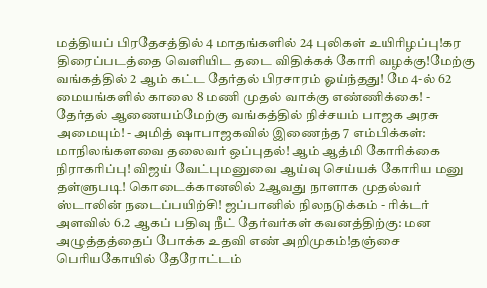மத்தியப் பிரதேசத்தில் 4 மாதங்களில் 24 புலிகள் உயிரிழப்பு!கர திரைப்படத்தை வெளியிட தடை விதிக்கக் கோரி வழக்கு!மேற்கு வங்கத்தில் 2 ஆம் கட்ட தேர்தல் பிரசாரம் ஓய்ந்தது! மே 4-ல் 62 மையங்களில் காலை 8 மணி முதல் வாக்கு எண்ணிக்கை! - தேர்தல் ஆணையம்மேற்கு வங்கத்தில் நிச்சயம் பாஜக அரசு அமையும்! - அமித் ஷாபாஜகவில் இணைந்த 7 எம்பிக்கள்: மாநிலங்களவை தலைவர் ஒப்புதல்! ஆம் ஆத்மி கோரிக்கை நிராகரிப்பு! விஜய் வேட்புமனுவை ஆய்வு செய்யக் கோரிய மனு தள்ளுபடி! கொடைக்கானலில் 2ஆவது நாளாக முதல்வர் ஸ்டாலின் நடைப்பயிற்சி! ஜப்பானில் நிலநடுக்கம் - ரிக்டர் அளவில் 6.2 ஆகப் பதிவு நீட் தேர்வர்கள் கவனத்திற்கு: மன அழுத்தத்தைப் போக்க உதவி எண் அறிமுகம்!தஞ்சை பெரியகோயில் தேரோட்டம்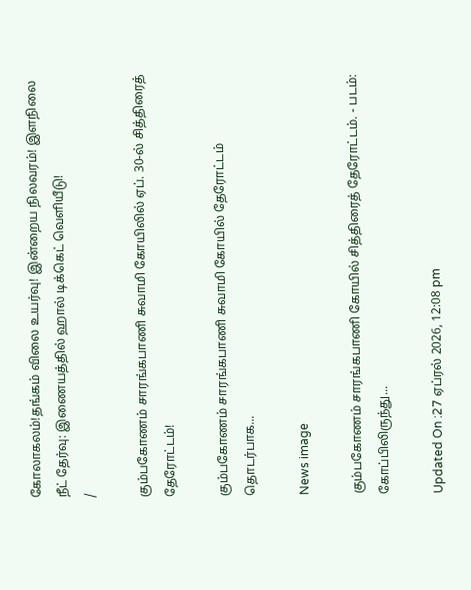கோலாகலம்!தங்கம் விலை உயர்வு! இன்றைய நிலவரம்! இளநிலை நீட் தேர்வு: இணையத்தில் ஹால் டிக்கெட் வெளியீடு!
/

கும்பகோணம் சாரங்கபாணி சுவாமி கோயிலில் ஏப். 30-ல் சித்திரைத் தேரோட்டம்!

கும்பகோணம் சாரங்கபாணி சுவாமி கோயில் தேரோட்டம் தொடர்பாக...

News image

கும்பகோணம் சாரங்கபாணி கோயில் சித்திரைத் தேரோட்டம். - படம்: கோப்பிலிருந்து...

Updated On :27 ஏப்ரல் 2026, 12:08 pm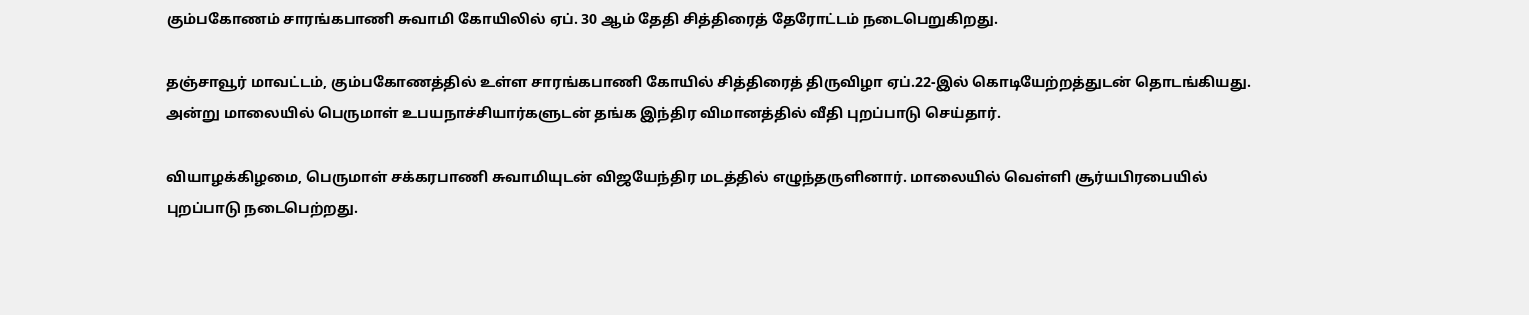கும்பகோணம் சாரங்கபாணி சுவாமி கோயிலில் ஏப். 30 ஆம் தேதி சித்திரைத் தேரோட்டம் நடைபெறுகிறது.

தஞ்சாவூர் மாவட்டம், கும்பகோணத்தில் உள்ள சாரங்கபாணி கோயில் சித்திரைத் திருவிழா ஏப்.22-இல் கொடியேற்றத்துடன் தொடங்கியது. அன்று மாலையில் பெருமாள் உபயநாச்சியார்களுடன் தங்க இந்திர விமானத்தில் வீதி புறப்பாடு செய்தார்.

வியாழக்கிழமை, பெருமாள் சக்கரபாணி சுவாமியுடன் விஜயேந்திர மடத்தில் எழுந்தருளினார். மாலையில் வெள்ளி சூர்யபிரபையில் புறப்பாடு நடைபெற்றது.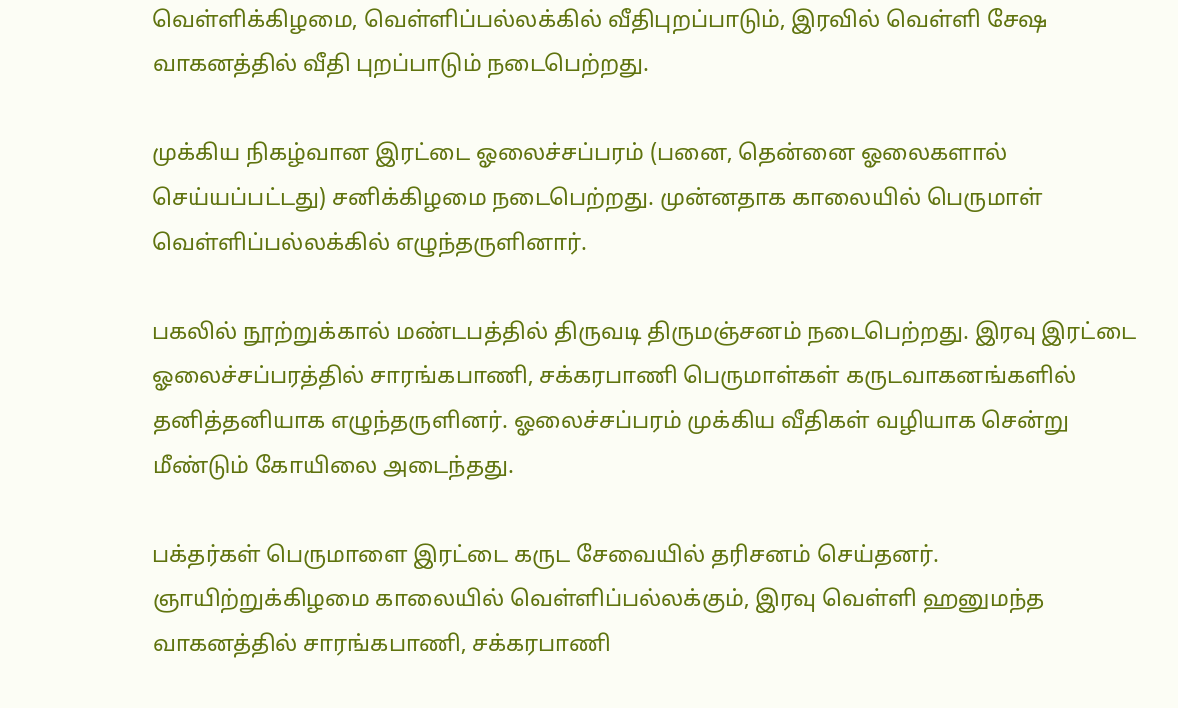வெள்ளிக்கிழமை, வெள்ளிப்பல்லக்கில் வீதிபுறப்பாடும், இரவில் வெள்ளி சேஷ வாகனத்தில் வீதி புறப்பாடும் நடைபெற்றது.

முக்கிய நிகழ்வான இரட்டை ஓலைச்சப்பரம் (பனை, தென்னை ஓலைகளால் செய்யப்பட்டது) சனிக்கிழமை நடைபெற்றது. முன்னதாக காலையில் பெருமாள் வெள்ளிப்பல்லக்கில் எழுந்தருளினார்.

பகலில் நூற்றுக்கால் மண்டபத்தில் திருவடி திருமஞ்சனம் நடைபெற்றது. இரவு இரட்டை ஓலைச்சப்பரத்தில் சாரங்கபாணி, சக்கரபாணி பெருமாள்கள் கருடவாகனங்களில் தனித்தனியாக எழுந்தருளினர். ஓலைச்சப்பரம் முக்கிய வீதிகள் வழியாக சென்று மீண்டும் கோயிலை அடைந்தது.

பக்தர்கள் பெருமாளை இரட்டை கருட சேவையில் தரிசனம் செய்தனர். ஞாயிற்றுக்கிழமை காலையில் வெள்ளிப்பல்லக்கும், இரவு வெள்ளி ஹனுமந்த வாகனத்தில் சாரங்கபாணி, சக்கரபாணி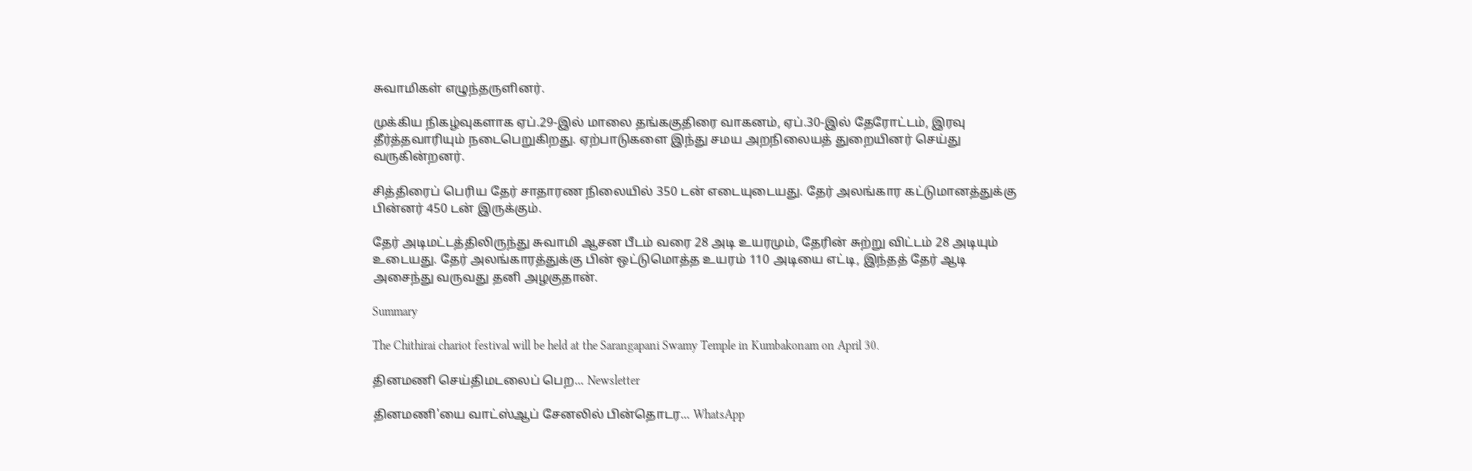சுவாமிகள் எழுந்தருளினர்.

முக்கிய நிகழ்வுகளாக ஏப்.29-இல் மாலை தங்ககுதிரை வாகனம், ஏப்.30-இல் தேரோட்டம், இரவு தீர்த்தவாரியும் நடைபெறுகிறது. ஏற்பாடுகளை இந்து சமய அறநிலையத் துறையினர் செய்து வருகின்றனர்.

சித்திரைப் பெரிய தேர் சாதாரண நிலையில் 350 டன் எடையுடையது. தேர் அலங்கார கட்டுமானத்துக்கு பின்னர் 450 டன் இருக்கும்.

தேர் அடிமட்டத்திலிருந்து சுவாமி ஆசன பீடம் வரை 28 அடி உயரமும், தேரின் சுற்று விட்டம் 28 அடியும் உடையது. தேர் அலங்காரத்துக்கு பின் ஒட்டுமொத்த உயரம் 110 அடியை எட்டி, இந்தத் தேர் ஆடி அசைந்து வருவது தனி அழகுதான்.

Summary

The Chithirai chariot festival will be held at the Sarangapani Swamy Temple in Kumbakonam on April 30.

தினமணி செய்திமடலைப் பெற... Newsletter

தினமணி'யை வாட்ஸ்ஆப் சேனலில் பின்தொடர... WhatsApp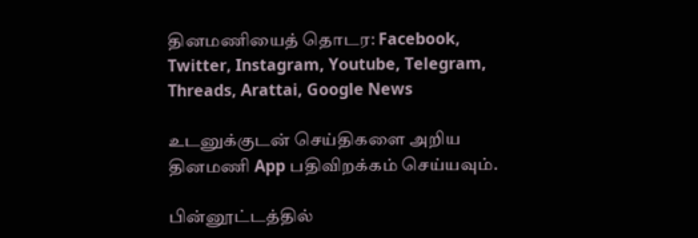தினமணியைத் தொடர: Facebook, Twitter, Instagram, Youtube, Telegram, Threads, Arattai, Google News

உடனுக்குடன் செய்திகளை அறிய தினமணி App பதிவிறக்கம் செய்யவும்.

பின்னூட்டத்தில்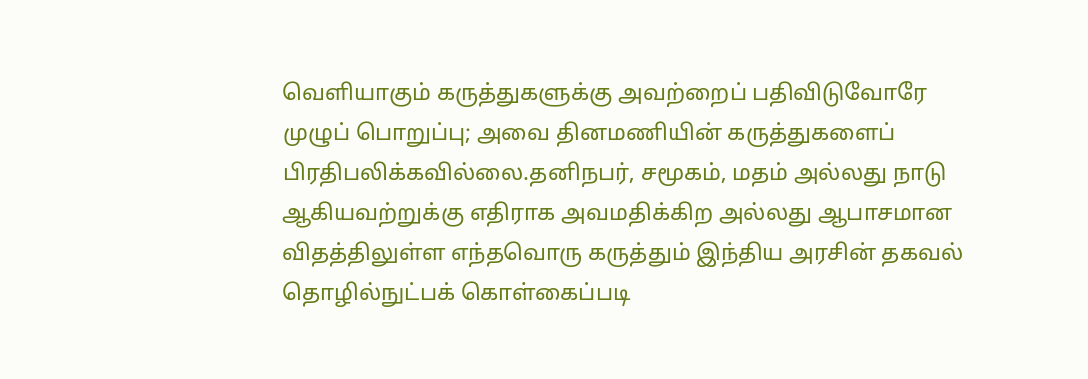வெளியாகும் கருத்துகளுக்கு அவற்றைப் பதிவிடுவோரே முழுப் பொறுப்பு; அவை தினமணியின் கருத்துகளைப் பிரதிபலிக்கவில்லை.தனிநபர், சமூகம், மதம் அல்லது நாடு ஆகியவற்றுக்கு எதிராக அவமதிக்கிற அல்லது ஆபாசமான விதத்திலுள்ள எந்தவொரு கருத்தும் இந்திய அரசின் தகவல் தொழில்நுட்பக் கொள்கைப்படி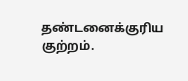தண்டனைக்குரிய குற்றம்.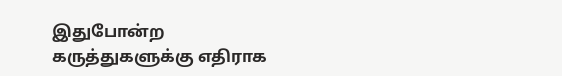இதுபோன்ற கருத்துகளுக்கு எதிராக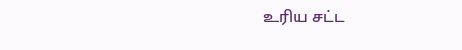உரிய சட்ட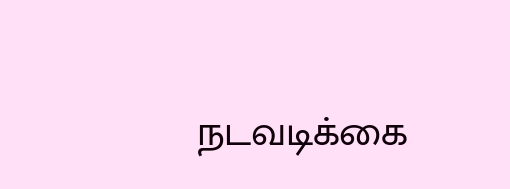நடவடிக்கை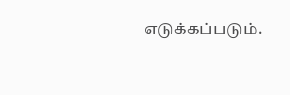எடுக்கப்படும்.